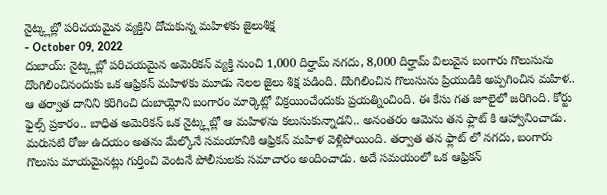నైట్క్లబ్లో పరిచయమైన వ్యక్తిని దోచుకున్న మహిళకు జైలుశిక్ష
- October 09, 2022
దుబాయ్: నైట్క్లబ్లో పరిచయమైన అమెరికన్ వ్యక్తి నుంచి 1,000 దిర్హామ్ నగదు, 8,000 దిర్హామ్ విలువైన బంగారు గొలుసును దొంగిలించినందుకు ఒక ఆఫ్రికన్ మహిళకు మూడు నెలల జైలు శిక్ష పడింది. దొంగిలించిన గొలుసును ప్రియుడికి అప్పగించిన మహిళ.. ఆ తర్వాత దానిని కరిగించి దుబాయ్లోని బంగారం మార్కెట్లో విక్రయించేందుకు ప్రయత్నించింది. ఈ కేసు గత జూలైలో జరిగింది. కోర్టు ఫైల్స్ ప్రకారం.. బాధిత అమెరికన్ ఒక నైట్క్లబ్లో ఆ మహిళను కలుసుకున్నాడని.. అనంతరం ఆమెను తన ఫ్లాట్ కి ఆహ్వానించాడు. మరుసటి రోజు ఉదయం అతను మేల్కొనే సమయానికి ఆఫ్రికన్ మహిళ వెళ్లిపోయింది. తర్వాత తన ఫ్లాట్ లో నగదు, బంగారు గొలుసు మాయమైనట్లు గుర్తించి వెంటనే పోలీసులకు సమాచారం అందించాడు. అదే సమయంలో ఒక ఆఫ్రికన్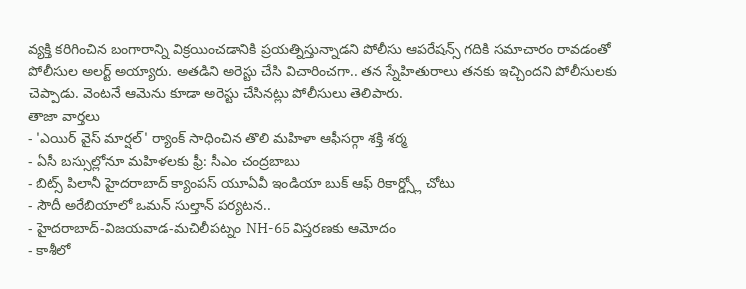వ్యక్తి కరిగించిన బంగారాన్ని విక్రయించడానికి ప్రయత్నిస్తున్నాడని పోలీసు ఆపరేషన్స్ గదికి సమాచారం రావడంతో పోలీసుల అలర్ట్ అయ్యారు. అతడిని అరెస్టు చేసి విచారించగా.. తన స్నేహితురాలు తనకు ఇచ్చిందని పోలీసులకు చెప్పాడు. వెంటనే ఆమెను కూడా అరెస్టు చేసినట్లు పోలీసులు తెలిపారు.
తాజా వార్తలు
- 'ఎయిర్ వైస్ మార్షల్' ర్యాంక్ సాధించిన తొలి మహిళా ఆఫీసర్గా శక్తి శర్మ
- ఏసీ బస్సుల్లోనూ మహిళలకు ఫ్రీ: సీఎం చంద్రబాబు
- బిట్స్ పిలానీ హైదరాబాద్ క్యాంపస్ యూఏవీ ఇండియా బుక్ ఆఫ్ రికార్డ్స్లో చోటు
- సౌదీ అరేబియాలో ఒమన్ సుల్తాన్ పర్యటన..
- హైదరాబాద్-విజయవాడ-మచిలీపట్నం NH-65 విస్తరణకు ఆమోదం
- కాశీలో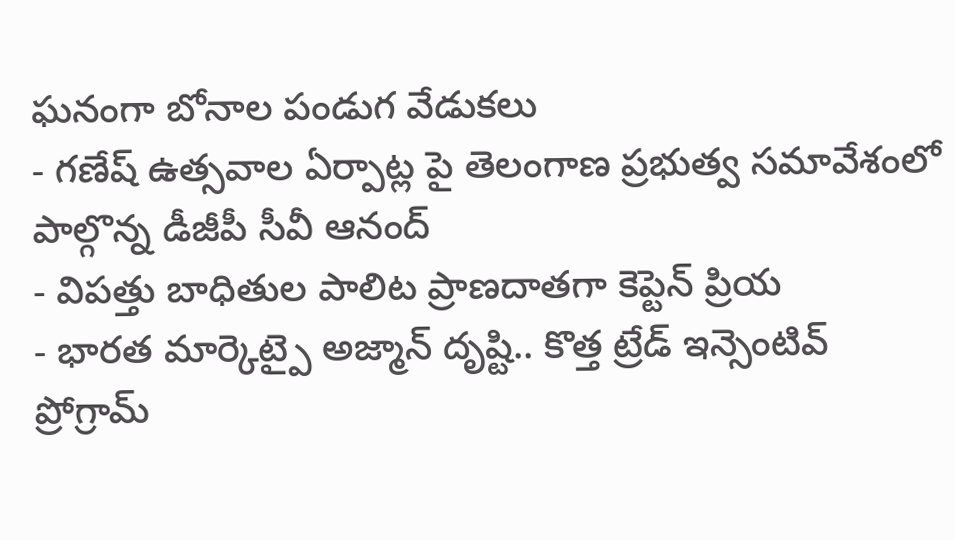ఘనంగా బోనాల పండుగ వేడుకలు
- గణేష్ ఉత్సవాల ఏర్పాట్ల పై తెలంగాణ ప్రభుత్వ సమావేశంలో పాల్గొన్న డీజీపీ సీవీ ఆనంద్
- విపత్తు బాధితుల పాలిట ప్రాణదాతగా కెప్టెన్ ప్రియ
- భారత మార్కెట్పై అజ్మాన్ దృష్టి.. కొత్త ట్రేడ్ ఇన్సెంటివ్ ప్రోగ్రామ్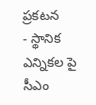ప్రకటన
- స్థానిక ఎన్నికల పై సీఎం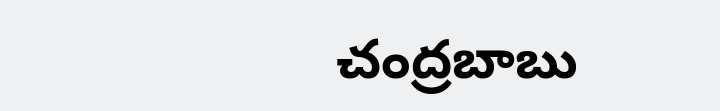చంద్రబాబు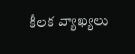కీలక వ్యాఖ్యలు